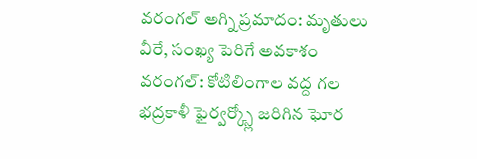వరంగల్ అగ్ని ప్రమాదం: మృతులు వీరే, సంఖ్య పెరిగే అవకాశం
వరంగల్: కోటిలింగాల వద్ద గల భద్రకాళీ ఫైర్వర్క్స్లో జరిగిన ఘోర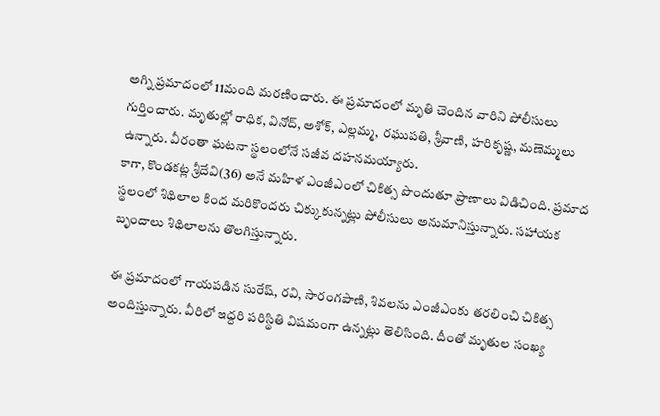అగ్ని ప్రమాదంలో 11మంది మరణించారు. ఈ ప్రమాదంలో మృతి చెందిన వారిని పోలీసులు గుర్తించారు. మృతుల్లో రాధిక, వినోద్, అశోక్, ఎల్లమ్మ, రఘుపతి, శ్రీవాణి, హరికృష్ణ, మణెమ్మలు ఉన్నారు. వీరంతా ఘటనా స్థలంలోనే సజీవ దహనమయ్యారు.
కాగా, కొండకట్ల శ్రీదేవి(36) అనే మహిళ ఎంజీఎంలో చికిత్స పొందుతూ ప్రాణాలు విడిచింది. ప్రమాద స్థలంలో శిథిలాల కింద మరికొందరు చిక్కుకున్నట్లు పోలీసులు అనుమానిస్తున్నారు. సహాయక బృందాలు శిథిలాలను తొలగిస్తున్నారు.

ఈ ప్రమాదంలో గాయపడిన సురేష్, రవి, సారంగపాణి, శివలను ఎంజీఎంకు తరలించి చికిత్స అందిస్తున్నారు. వీరిలో ఇద్దరి పరిస్థితి విషమంగా ఉన్నట్లు తెలిసింది. దీంతో మృతుల సంఖ్య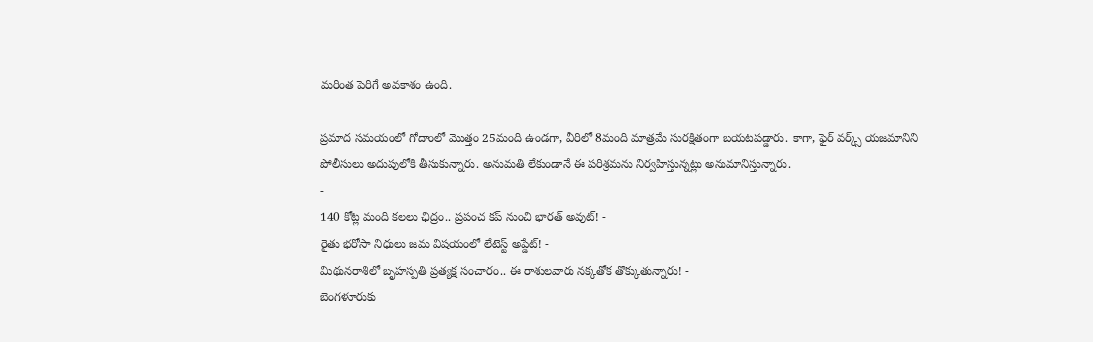మరింత పెరిగే అవకాశం ఉంది.

ప్రమాద సమయంలో గోదాంలో మొత్తం 25మంది ఉండగా, వీరిలో 8మంది మాత్రమే సురక్షితంగా బయటపడ్డారు. కాగా, ఫైర్ వర్క్స్ యజమానిని పోలీసులు అదుపులోకి తీసుకున్నారు. అనుమతి లేకుండానే ఈ పరిశ్రమను నిర్వహిస్తున్నట్లు అనుమానిస్తున్నారు.
-
140 కోట్ల మంది కలలు ఛిద్రం.. ప్రపంచ కప్ నుంచి భారత్ అవుట్! -
రైతు భరోసా నిధులు జమ విషయంలో లేటెస్ట్ అప్డేట్! -
మిథునరాశిలో బృహస్పతి ప్రత్యక్ష సంచారం.. ఈ రాశులవారు నక్కతోక తొక్కుతున్నారు! -
బెంగళూరుకు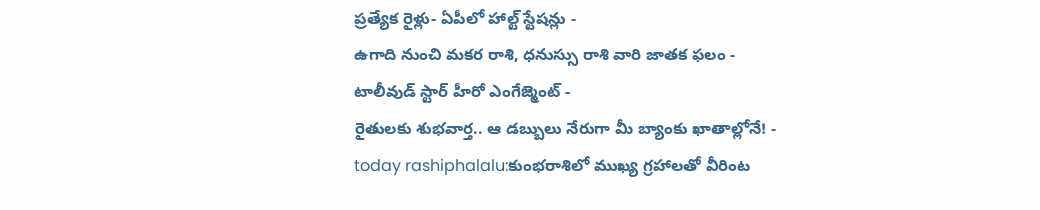ప్రత్యేక రైళ్లు- ఏపీలో హాల్ట్ స్టేషన్లు -
ఉగాది నుంచి మకర రాశి, ధనుస్సు రాశి వారి జాతక ఫలం -
టాలీవుడ్ స్టార్ హీరో ఎంగేజ్మెంట్ -
రైతులకు శుభవార్త.. ఆ డబ్బులు నేరుగా మీ బ్యాంకు ఖాతాల్లోనే! -
today rashiphalalu:కుంభరాశిలో ముఖ్య గ్రహాలతో వీరింట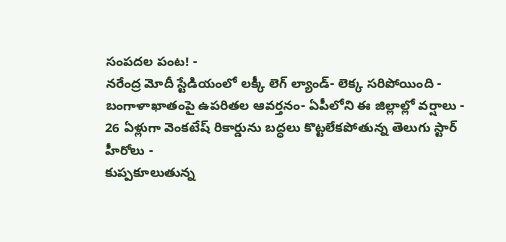సంపదల పంట! -
నరేంద్ర మోదీ స్టేడియంలో లక్కీ లెగ్ ల్యాండ్- లెక్క సరిపోయింది -
బంగాళాఖాతంపై ఉపరితల ఆవర్తనం- ఏపీలోని ఈ జిల్లాల్లో వర్షాలు -
26 ఏళ్లుగా వెంకటేష్ రికార్డును బద్ధలు కొట్టలేకపోతున్న తెలుగు స్టార్ హీరోలు -
కుప్పకూలుతున్న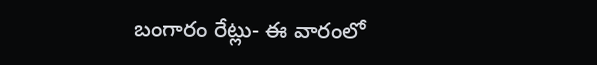బంగారం రేట్లు- ఈ వారంలో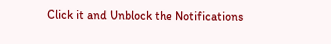Click it and Unblock the Notifications